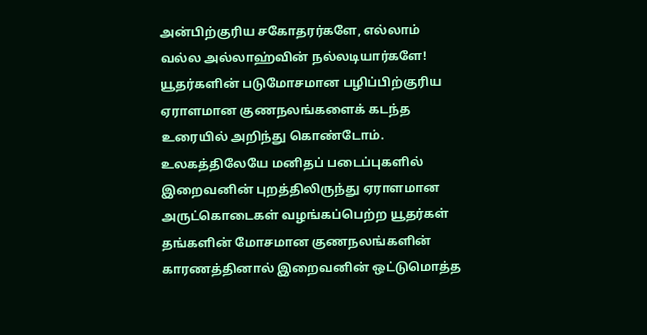அன்பிற்குரிய சகோதரர்களே, எல்லாம் வல்ல அல்லாஹ்வின் நல்லடியார்களே! யூதர்களின் படுமோசமான பழிப்பிற்குரிய ஏராளமான குணநலங்களைக் கடந்த உரையில் அறிந்து கொண்டோம். உலகத்திலேயே மனிதப் படைப்புகளில் இறைவனின் புறத்திலிருந்து ஏராளமான அருட்கொடைகள் வழங்கப்பெற்ற யூதர்கள் தங்களின் மோசமான குணநலங்களின் காரணத்தினால் இறைவனின் ஒட்டுமொத்த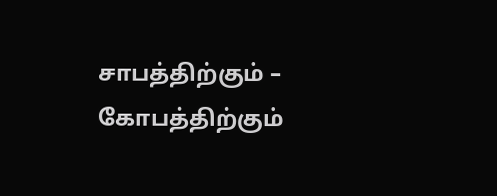சாபத்திற்கும் – கோபத்திற்கும்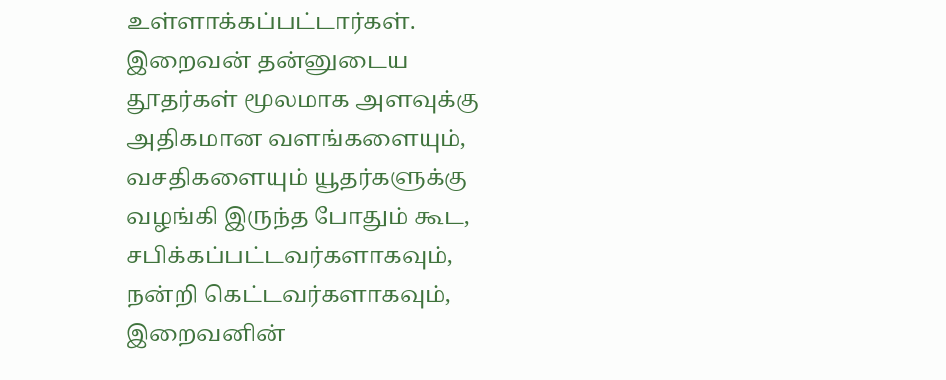உள்ளாக்கப்பட்டார்கள். இறைவன் தன்னுடைய தூதர்கள் மூலமாக அளவுக்கு அதிகமான வளங்களையும், வசதிகளையும் யூதர்களுக்கு வழங்கி இருந்த போதும் கூட, சபிக்கப்பட்டவர்களாகவும், நன்றி கெட்டவர்களாகவும், இறைவனின்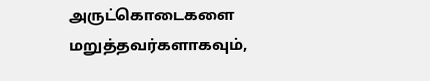அருட்கொடைகளை மறுத்தவர்களாகவும்,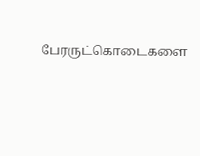பேரருட்கொடைகளை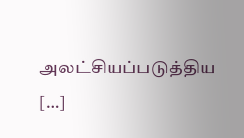அலட்சியப்படுத்திய […]